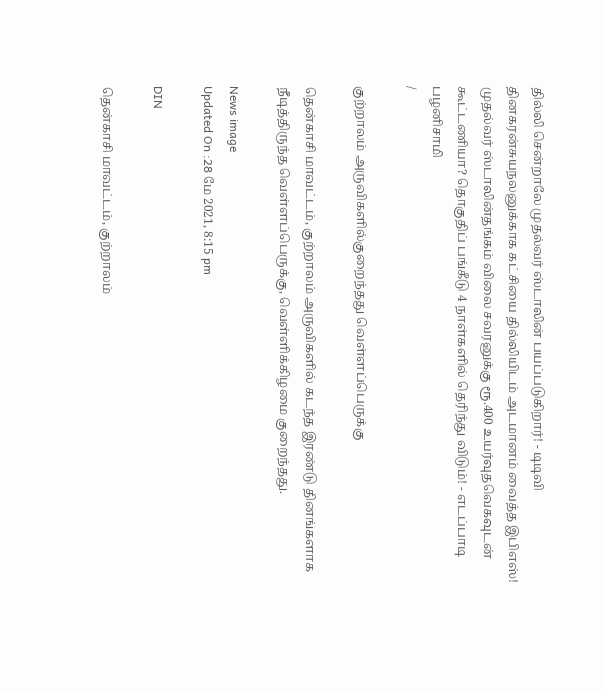தில்லி சென்றாலே முதல்வர் ஸ்டாலின் பயப்படுகிறார்! - டிடிவி தினகரன்சுயநலனுக்காக கட்சியை தில்லியிடம் அடமானம் வைத்த இபிஎஸ்! முதல்வர் ஸ்டாலின்தங்கம் விலை சவரனுக்கு ரூ.400 உயர்வுதவெகவுடன் கூட்டணியா? தொகுதிப் பங்கீடு 4 நாள்களில் தெரிந்து விடும்! - எடப்பாடி பழனிசாமி
/

குற்றாலம் அருவிகளில்குறைந்தது வெள்ளப்பெருக்கு

தென்காசி மாவட்டம், குற்றாலம் அருவிகளில் கடந்த இரண்டு தினங்களாக நீடித்திருந்த வெள்ளப்பெருக்கு, வெள்ளிக்கிழமை குறைந்தது.

News image
Updated On :28 மே 2021, 8:15 pm

DIN

தென்காசி மாவட்டம், குற்றாலம்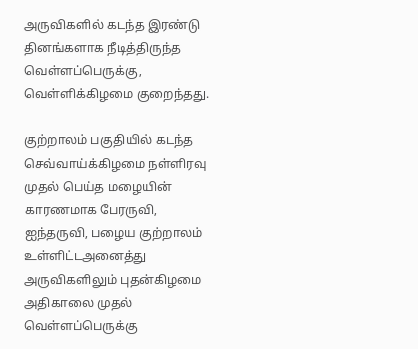அருவிகளில் கடந்த இரண்டு தினங்களாக நீடித்திருந்த வெள்ளப்பெருக்கு, வெள்ளிக்கிழமை குறைந்தது.

குற்றாலம் பகுதியில் கடந்த செவ்வாய்க்கிழமை நள்ளிரவு முதல் பெய்த மழையின் காரணமாக பேரருவி, ஐந்தருவி, பழைய குற்றாலம் உள்ளிட்டஅனைத்து அருவிகளிலும் புதன்கிழமை அதிகாலை முதல் வெள்ளப்பெருக்கு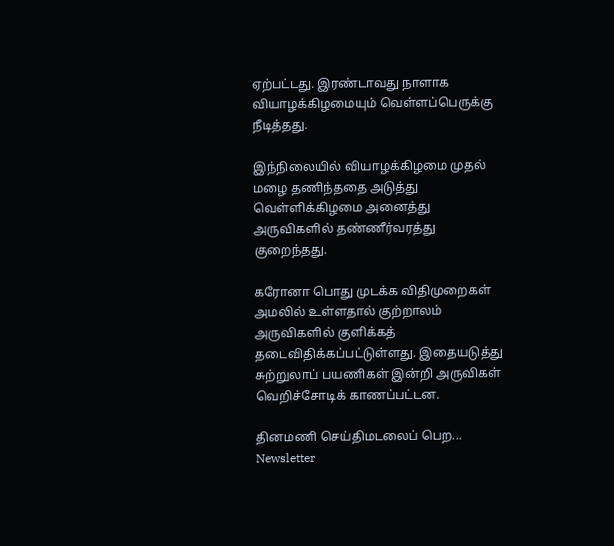ஏற்பட்டது. இரண்டாவது நாளாக வியாழக்கிழமையும் வெள்ளப்பெருக்கு நீடித்தது.

இந்நிலையில் வியாழக்கிழமை முதல் மழை தணிந்ததை அடுத்து வெள்ளிக்கிழமை அனைத்து அருவிகளில் தண்ணீர்வரத்து குறைந்தது.

கரோனா பொது முடக்க விதிமுறைகள் அமலில் உள்ளதால் குற்றாலம் அருவிகளில் குளிக்கத் தடைவிதிக்கப்பட்டுள்ளது. இதையடுத்து சுற்றுலாப் பயணிகள் இன்றி அருவிகள் வெறிச்சோடிக் காணப்பட்டன.

தினமணி செய்திமடலைப் பெற... Newsletter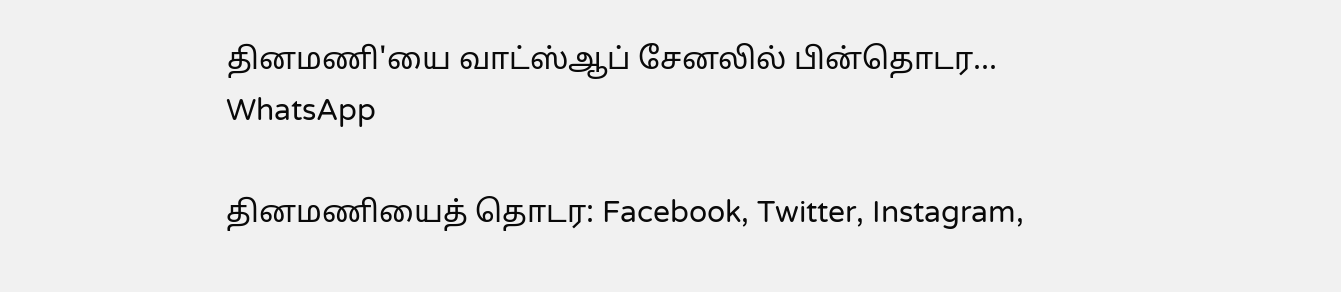தினமணி'யை வாட்ஸ்ஆப் சேனலில் பின்தொடர... WhatsApp

தினமணியைத் தொடர: Facebook, Twitter, Instagram,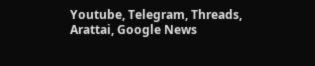Youtube, Telegram, Threads, Arattai, Google News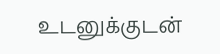உடனுக்குடன்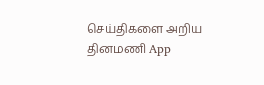செய்திகளை அறிய தினமணி App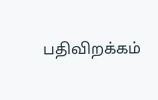பதிவிறக்கம்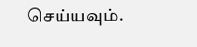செய்யவும்.